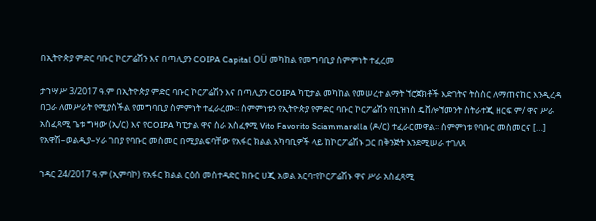በኢትዮጵያ ምድር ባቡር ኮርፖሬሽን እና በጣሊያን COIPA Capital OÜ መካከል የመግባቢያ ስምምነት ተፈረመ

ታኀሣሥ 3/2017 ዓ.ም በኢትዮጵያ ምድር ባቡር ኮርፖሬሽን እና በጣሊያን COIPA ካፒታል መካከል የመሠረተ ልማት ኘሮጀክቶች እድገትና ትስስር ለማጠናከር እንዲረዳ በጋራ ለመሥራት የሚያስችል የመግባቢያ ስምምነት ተፈራረሙ፡፡ ስምምነቱን የኢትዮጵያ የምድር ባቡር ኮርፖሬሽን የቢዝነስ ዴቨሎኘመንት ስትራተጂ ዘርፍ ም/ ዋና ሥራ አስፈጻሚ ጌቱ ግዛው (ኢ/ር) እና የCOIPA ካፒታል ዋና ስራ አስፈፃሚ Vito Favorito Sciammarella (ዶ/ር) ተፈራርመዋል፡፡ ስምምነቱ የባቡር መስመርና […]
የአዋሽ–ወልዲያ–ሃራ ገበያ የባቡር መስመር በሚያልፍባቸው የአፋር ክልል አካባቢዎች ላይ ከኮርፖሬሽኑ ጋር በቅንጅት እንደሚሠራ ተገለጸ

ኀዳር 24/2017 ዓ.ም (ኢምባኮ) የአፋር ክልል ርዕሰ መስተዳድር ክቡር ሀጂ አወል አርባ፣የኮርፖሬሽኑ ዋና ሥራ አስፈጻሚ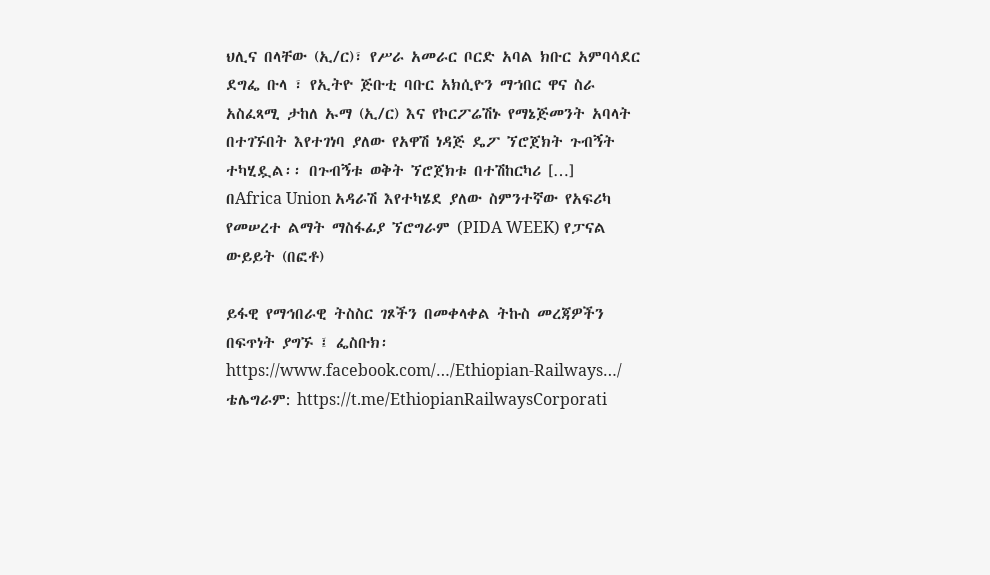ህሊና በላቸው (ኢ/ር)፣ የሥራ አመራር ቦርድ አባል ክቡር አምባሳደር ደግፌ ቡላ ፣ የኢትዮ ጅቡቲ ባቡር አክሲዮን ማኀበር ዋና ስራ አስፈጻሚ ታከለ ኡማ (ኢ/ር) እና የኮርፖሬሽኑ የማኔጅመንት አባላት በተገኙበት እየተገነባ ያለው የአዋሽ ነዳጅ ዴፖ ኘሮጀክት ጉብኝት ተካሂዷል፡፡ በጉብኝቱ ወቅት ኘሮጀክቱ በተሽከርካሪ […]
በAfrica Union አዳራሽ እየተካሄደ ያለው ስምንተኛው የአፍሪካ የመሠረተ ልማት ማስፋፊያ ኘሮግራም (PIDA WEEK) የፓናል ውይይት (በፎቶ)

ይፋዊ የማኅበራዊ ትስስር ገጾችን በመቀላቀል ትኩስ መረጃዎችን በፍጥነት ያግኙ ፤ ፌስቡክ፡ https://www.facebook.com/…/Ethiopian-Railways…/ ቴሌግራም: https://t.me/EthiopianRailwaysCorporati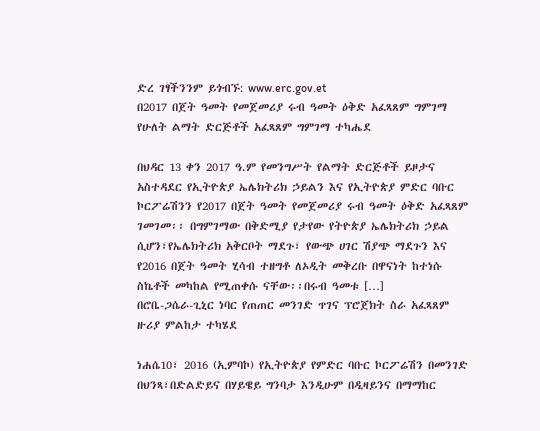ድረ ገፃችንንም ይጎብኙ: www.erc.gov.et
በ2017 በጀት ዓመት የመጀመሪያ ሩብ ዓመት ዕቅድ አፈጻጸም ግምገማ የሁለት ልማት ድርጅቶች አፈጻጸም ግምገማ ተካሔደ

በህዳር 13 ቀን 2017 ዓ.ም የመንግሥት የልማት ድርጅቶች ይዞታና አስተዳደር የኢትዮጵያ ኤሌክትሪክ ኃይልን እና የኢትዮጵያ ምድር ባቡር ኮርፖሬሽንን የ2017 በጀት ዓመት የመጀመሪያ ሩብ ዓመት ዕቅድ አፈጻጸም ገመገመ፡፡ በግምገማው በቅድሚያ የታየው የትዮጵያ ኤሌክትሪክ ኃይል ሲሆን፣የኤሌክትሪክ አቅርቦት ማደጉ፣ የውጭ ሀገር ሽያጭ ማደጉን እና የ2016 በጀት ዓመት ሂሳብ ተዘግቶ ለኦዲት መቅረቡ በዋናነት ከተነሱ ስኬቶች መካከል የሚጠቀሱ ናቸው፡፡በሩብ ዓመቱ […]
በሮቤ-ጋሴራ-ጊኒር ነባር የጠጠር መንገድ ጥገና ፕሮጀክት ስራ አፈጻጸም ዙሪያ ምልከታ ተካሄደ

ነሐሴ10፣ 2016 (ኢምባኮ) የኢትዮጵያ የምድር ባቡር ኮርፖሬሽን በመንገድ በህንጻ፣በድልድይና በሃይዌይ ግንባታ እንዲሁም በዲዛይንና በማማከር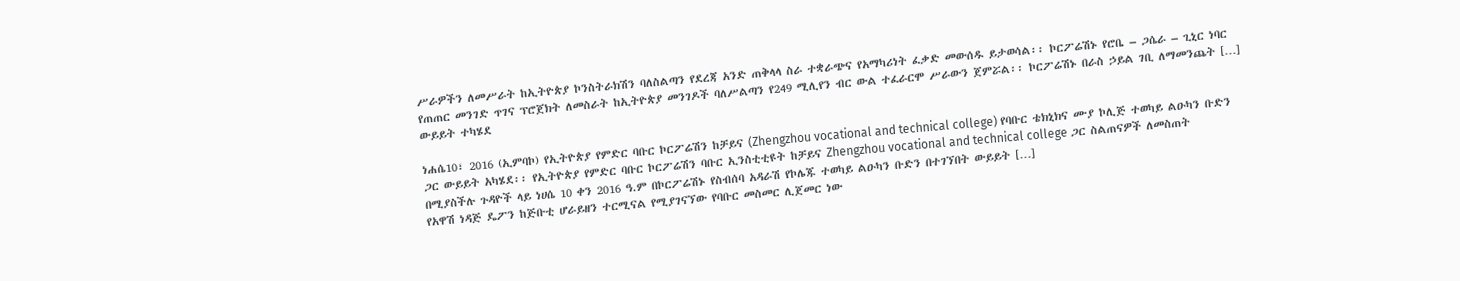ሥራዎችን ለመሥራት ከኢትዮጵያ ኮንስትራክሽን ባለስልጣን የደረጃ አንድ ጠቅላላ ስራ ተቋራጭና የአማካሪነት ፈቃድ መውሰዱ ይታወሳል፡፡ ኮርፖሬሽኑ የሮቤ – ጋሴራ – ጊኒር ነባር የጠጠር መንገድ ጥገና ፕሮጀክት ለመስራት ከኢትዮጵያ መንገዶች ባለሥልጣን የ249 ሚሊየን ብር ውል ተፈራርሞ ሥራውን ጀምሯል፡፡ ኮርፖሬሽኑ በራስ ኃይል ገቢ ለማመንጨት […]
ውይይት ተካሄደ

ነሐሴ10፣ 2016 (ኢምባኮ) የኢትዮጵያ የምድር ባቡር ኮርፖሬሽን ከቻይና (Zhengzhou vocational and technical college) የባቡር ቴክኒክና ሙያ ኮሊጅ ተወካይ ልዑካን ቡድን ጋር ውይይት አካሄደ፡፡ የኢትዮጵያ የምድር ባቡር ኮርፖሬሽን ባቡር ኢንስቲቲዩት ከቻይና Zhengzhou vocational and technical college ጋር ስልጠናዎች ለመስጠት በሚያስችሉ ጉዳዮች ላይ ነሀሴ 10 ቀን 2016 ዓ.ም በኮርፖሬሽኑ የስብሰባ አዳራሽ የኮሌጁ ተወካይ ልዑካን ቡድን በተገኘበት ውይይት […]
የአዋሽ ነዳጅ ዴፖን ከጅቡቲ ሆራይዘን ተርሚናል የሚያገናኘው የባቡር መስመር ሊጀመር ነው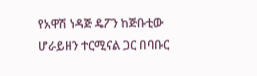የአዋሽ ነዳጅ ዴፖን ከጅቡቲው ሆራይዘን ተርሚናል ጋር በባቡር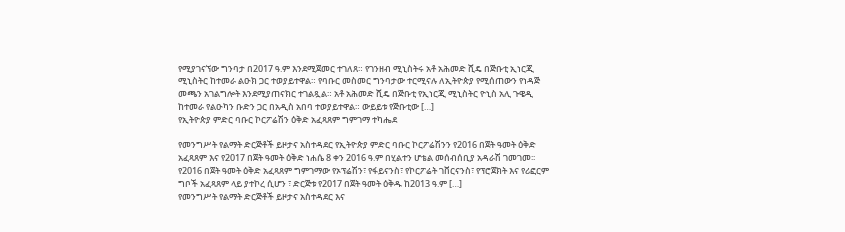የሚያገናኘው ግንባታ በ2017 ዓ.ም እንደሚጀመር ተገለጸ። የገንዘብ ሚኒስትሩ አቶ አሕመድ ሺዴ በጅቡቲ ኢነርጂ ሚኒስትር ከተመራ ልዑክ ጋር ተወያይተዋል። የባቡር መስመር ግንባታው ተርሚናሉ ለኢትዮጵያ የሚሰጠውን የነዳጅ መጫን አገልግሎት እንደሚያጠናክር ተገልጿል። አቶ አሕመድ ሺዴ በጅቡቲ የኢነርጂ ሚኒስትር ዮኒስ አሊ ጉዌዲ ከተመራ የልዑካን ቡድን ጋር በአዲስ አበባ ተወያይተዋል። ውይይቱ የጅቡቲው […]
የኢትዮጵያ ምድር ባቡር ኮርፖሬሽን ዕቅድ አፈጻጸም ግምገማ ተካሔደ

የመንግሥት የልማት ድርጅቶች ይዞታና አስተዳደር የኢትዮጵያ ምድር ባቡር ኮርፖሬሽንን የ2016 በጀት ዓመት ዕቅድ አፈጻጸም እና የ2017 በጀት ዓመት ዕቅድ ነሐሴ 8 ቀን 2016 ዓ.ም በሂልተን ሆቴል መሰብሰቢያ አዳራሽ ገመገመ፡፡ የ2016 በጀት ዓመት ዕቅድ አፈጻጸም ግምገማው የኦፕሬሽን፣ የፋይናንስ፣ የኮርፖሬት ገቨርናንስ፣ የፕሮጀክት እና የሪፎርም ግቦች አፈጻጸም ላይ ያተኮረ ሲሆን ፣ ድርጅቱ የ2017 በጀት ዓመት ዕቅዱ ከ2013 ዓ.ም […]
የመንግሥት የልማት ድርጅቶች ይዞታና አስተዳደር እና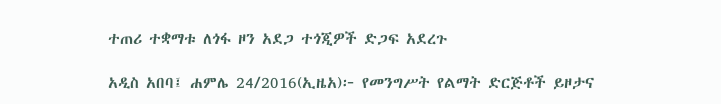ተጠሪ ተቋማቱ ለጎፋ ዞን አደጋ ተጎጂዎች ድጋፍ አደረጉ

አዲስ አበባ፤ ሐምሌ 24/2016(ኢዜአ)፦ የመንግሥት የልማት ድርጅቶች ይዞታና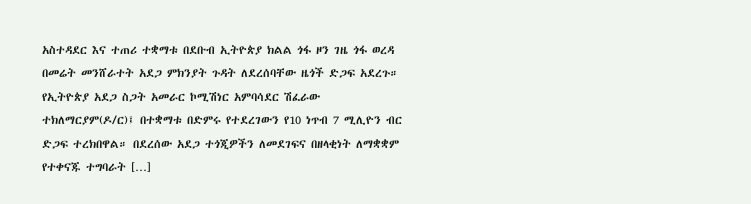አስተዳደር እና ተጠሪ ተቋማቱ በደቡብ ኢትዮጵያ ክልል ጎፋ ዞን ገዜ ጎፋ ወረዳ በመሬት መንሸራተት አደጋ ምክንያት ጉዳት ለደረሰባቸው ዜጎች ድጋፍ አደረጉ። የኢትዮጵያ አደጋ ስጋት አመራር ኮሚሽነር አምባሳደር ሽፈራው ተክለማርያም(ዶ/ር)፤ በተቋማቱ በድምሩ የተደረገውን የ10 ነጥብ 7 ሚሊዮን ብር ድጋፍ ተረክበዋል። በደረሰው አደጋ ተጎጂዎችን ለመደገፍና በዘላቂነት ለማቋቋም የተቀናጁ ተግባራት […]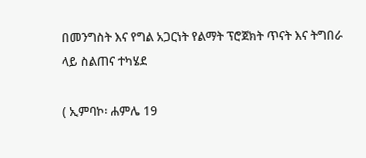በመንግስት እና የግል አጋርነት የልማት ፕሮጀክት ጥናት እና ትግበራ ላይ ስልጠና ተካሄደ

( ኢምባኮ፡ ሐምሌ 19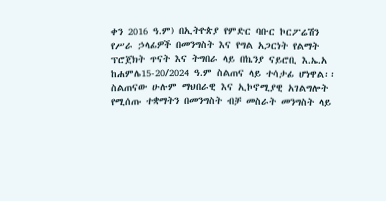ቀን 2016 ዓ.ም) በኢትዮጵያ የምድር ባቡር ኮርፖሬሽን የሥራ ኃላፊዎች በመንግስት እና የግል አጋርነት የልማት ፕሮጀክት ጥናት እና ትግበራ ላይ በኬንያ ናይሮቢ እ.ኤ.አ ከሐምሌ15-20/2024 ዓ.ም ስልጠና ላይ ተሳታፊ ሆነዋል፡፡ ስልጠናው ሁሉም ማህበራዊ እና ኢኮኖሚያዊ አገልግሎት የሚሰጡ ተቋማትን በመንግስት ብቻ መስራት መንግስት ላይ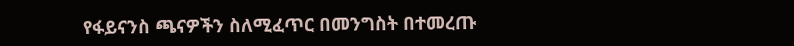የፋይናንስ ጫናዎችን ስለሚፈጥር በመንግስት በተመረጡ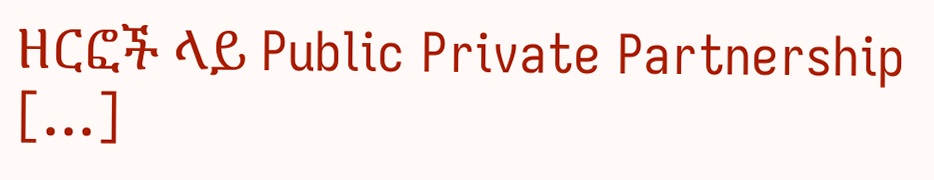ዘርፎች ላይ Public Private Partnership […]